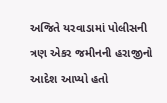અજિતે યરવાડામાં પોલીસની ત્રણ એકર જમીનની હરાજીનો આદેશ આપ્યો હતો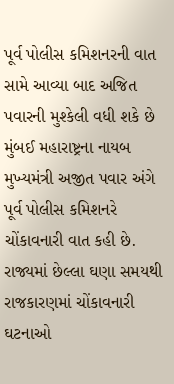પૂર્વ પોલીસ કમિશનરની વાત સામે આવ્યા બાદ અજિત પવારની મુશ્કેલી વધી શકે છે મુંબઈ મહારાષ્ટ્રના નાયબ મુખ્યમંત્રી અજીત પવાર અંગે પૂર્વ પોલીસ કમિશનરે ચોંકાવનારી વાત કહી છે. રાજ્યમાં છેલ્લા ઘણા સમયથી રાજકારણમાં ચોંકાવનારી ઘટનાઓ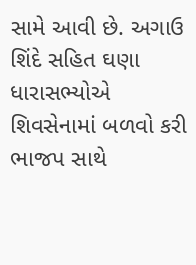સામે આવી છે. અગાઉ શિંદે સહિત ઘણા ધારાસભ્યોએ શિવસેનામાં બળવો કરી ભાજપ સાથે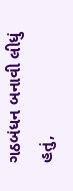ગઠબંધન બનાવી લીધું હતું,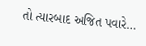તો ત્યારબાદ અજિત પવારે…